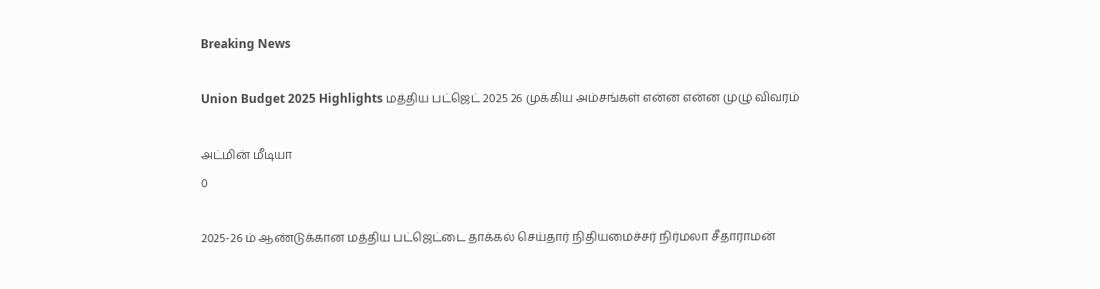Breaking News

Union Budget 2025 Highlights மத்திய பட்ஜெட் 2025 26 முக்கிய அம்சங்கள் என்ன என்ன முழு விவரம்

அட்மின் மீடியா
0

2025-26 ம் ஆண்டுக்கான மத்திய பட்ஜெட்டை தாக்கல் செய்தார் நிதியமைச்சர் நிர்மலா சீதாராமன்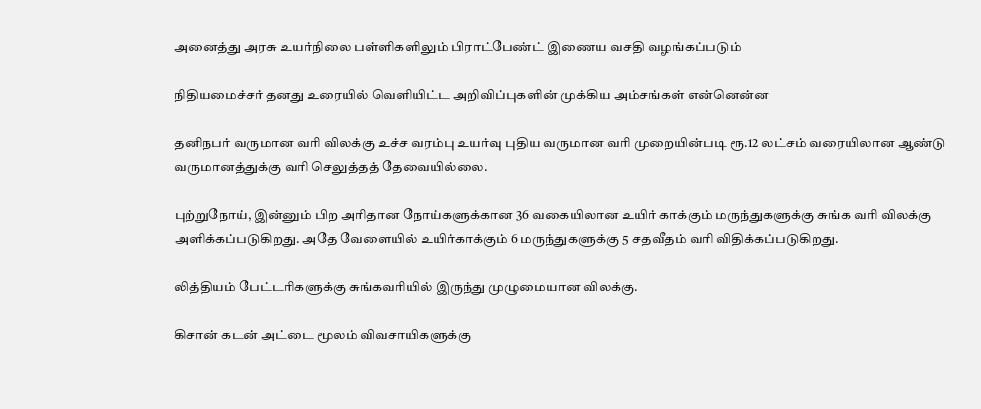அனைத்து அரசு உயர்நிலை பள்ளிகளிலும் பிராட்பேண்ட் இணைய வசதி வழங்கப்படும்

நிதியமைச்சர் தனது உரையில் வெளியிட்ட அறிவிப்புகளின் முக்கிய அம்சங்கள் என்னென்ன

தனிநபர் வருமான வரி விலக்கு உச்ச வரம்பு உயர்வு புதிய வருமான வரி முறையின்படி ரூ.12 லட்சம் வரையிலான ஆண்டு வருமானத்துக்கு வரி செலுத்தத் தேவையில்லை.

புற்றுநோய், இன்னும் பிற அரிதான நோய்களுக்கான 36 வகையிலான உயிர் காக்கும் மருந்துகளுக்கு சுங்க வரி விலக்கு அளிக்கப்படுகிறது. அதே வேளையில் உயிர்காக்கும் 6 மருந்துகளுக்கு 5 சதவீதம் வரி விதிக்கப்படுகிறது.

லித்தியம் பேட்டரிகளுக்கு சுங்கவரியில் இருந்து முழுமையான விலக்கு.

கிசான் கடன் அட்டை மூலம் விவசாயிகளுக்கு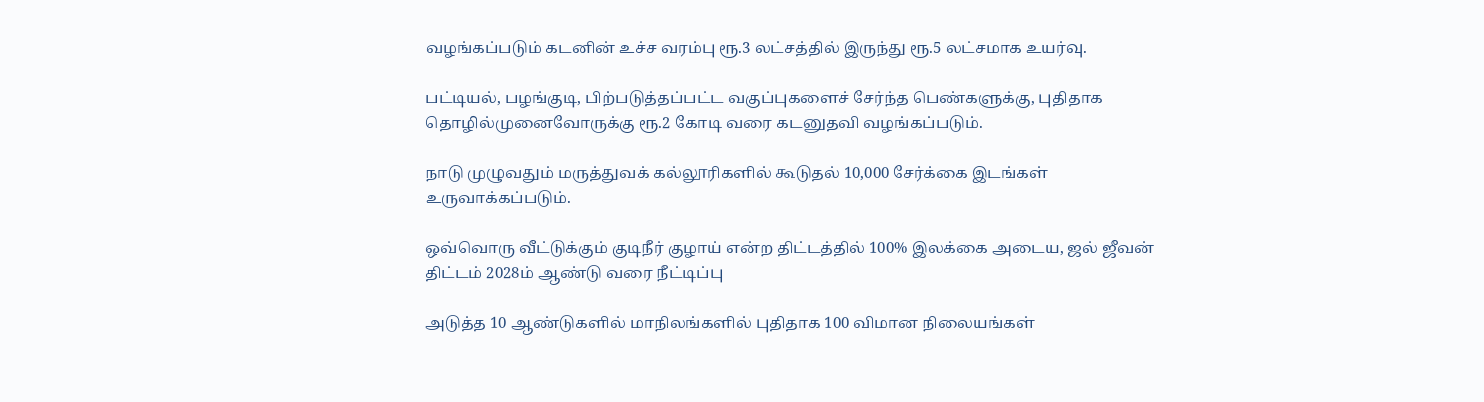வழங்கப்படும் கடனின் உச்ச வரம்பு ரூ.3 லட்சத்தில் இருந்து ரூ.5 லட்சமாக உயர்வு.

பட்டியல், பழங்குடி, பிற்படுத்தப்பட்ட வகுப்புகளைச் சேர்ந்த பெண்களுக்கு, புதிதாக தொழில்முனைவோருக்கு ரூ.2 கோடி வரை கடனுதவி வழங்கப்படும்.

நாடு முழுவதும் மருத்துவக் கல்லூரிகளில் கூடுதல் 10,000 சேர்க்கை இடங்கள் உருவாக்கப்படும்.

ஒவ்வொரு வீட்டுக்கும் குடிநீர் குழாய் என்ற திட்டத்தில் 100% இலக்கை அடைய, ஜல் ஜீவன் திட்டம் 2028ம் ஆண்டு வரை நீட்டிப்பு

அடுத்த 10 ஆண்டுகளில் மாநிலங்களில் புதிதாக 100 விமான நிலையங்கள்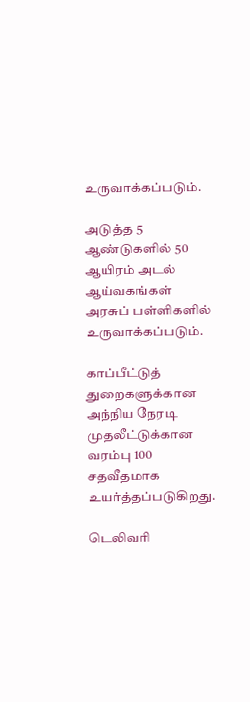உருவாக்கப்படும்.

அடுத்த 5 ஆண்டுகளில் 50 ஆயிரம் அடல் ஆய்வகங்கள் அரசுப் பள்ளிகளில் உருவாக்கப்படும்.

காப்பீட்டுத் துறைகளுக்கான அந்நிய நேரடி முதலீட்டுக்கான வரம்பு 100 சதவீதமாக உயர்த்தப்படுகிறது.

டெலிவரி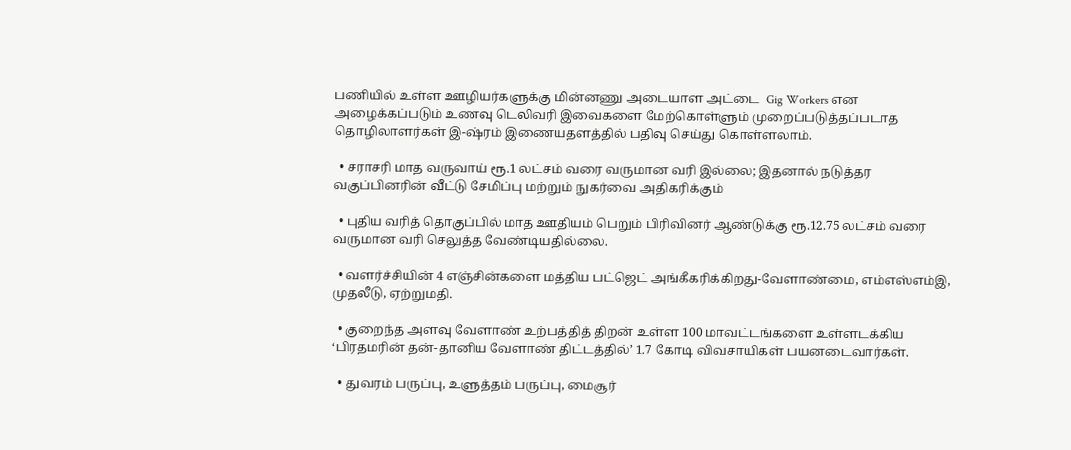பணியில் உள்ள ஊழியர்களுக்கு மின்னணு அடையாள அட்டை  Gig Workers என அழைக்கப்படும் உணவு டெலிவரி இவைகளை மேற்கொள்ளும் முறைப்படுத்தப்படாத தொழிலாளர்கள் இ-ஷ்ரம் இணையதளத்தில் பதிவு செய்து கொள்ளலாம்.

  • சராசரி மாத வருவாய் ரூ.1 லட்சம் வரை வருமான வரி இல்லை; இதனால் நடுத்தர வகுப்பினரின் வீட்டு சேமிப்பு மற்றும் நுகர்வை அதிகரிக்கும்

  • புதிய வரித் தொகுப்பில் மாத ஊதியம் பெறும் பிரிவினர் ஆண்டுக்கு ரூ.12.75 லட்சம் வரை வருமான வரி செலுத்த வேண்டியதில்லை.

  • வளர்ச்சியின் 4 எஞ்சின்களை மத்திய பட்ஜெட் அங்கீகரிக்கிறது-வேளாண்மை, எம்எஸ்எம்இ, முதலீடு, ஏற்றுமதி.

  • குறைந்த அளவு வேளாண் உற்பத்தித் திறன் உள்ள 100 மாவட்டங்களை உள்ளடக்கிய ‘பிரதமரின் தன்-தானிய வேளாண் திட்டத்தில்’ 1.7 கோடி விவசாயிகள் பயனடைவார்கள்.

  • துவரம் பருப்பு, உளுத்தம் பருப்பு, மைசூர்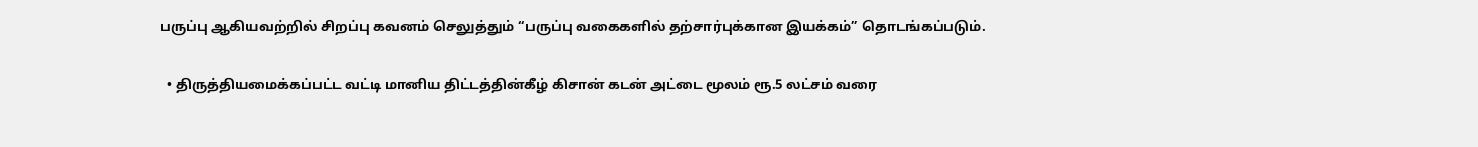பருப்பு ஆகியவற்றில் சிறப்பு கவனம் செலுத்தும் “பருப்பு வகைகளில் தற்சார்புக்கான இயக்கம்” தொடங்கப்படும்.

  • திருத்தியமைக்கப்பட்ட வட்டி மானிய திட்டத்தின்கீழ் கிசான் கடன் அட்டை மூலம் ரூ.5 லட்சம் வரை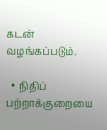கடன் வழங்கப்படும்.

  • நிதிப் பற்றாக்குறையை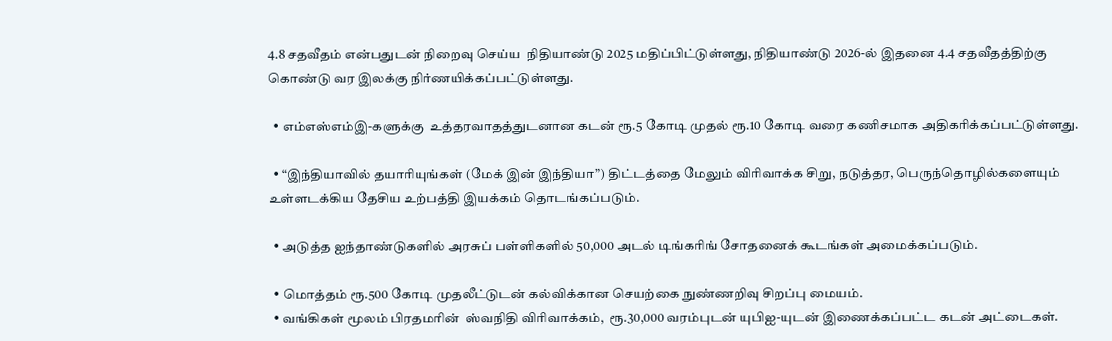4.8 சதவீதம் என்பதுடன் நிறைவு செய்ய  நிதியாண்டு 2025 மதிப்பிட்டுள்ளது, நிதியாண்டு 2026-ல் இதனை 4.4 சதவீதத்திற்கு கொண்டு வர இலக்கு நிர்ணயிக்கப்பட்டுள்ளது.

  • எம்எஸ்எம்இ-களுக்கு  உத்தரவாதத்துடனான கடன் ரூ.5 கோடி முதல் ரூ.10 கோடி வரை கணிசமாக அதிகரிக்கப்பட்டுள்ளது.

  • “இந்தியாவில் தயாரியுங்கள் (மேக் இன் இந்தியா”) திட்டத்தை மேலும் விரிவாக்க சிறு, நடுத்தர, பெருந்தொழில்களையும் உள்ளடக்கிய தேசிய உற்பத்தி இயக்கம் தொடங்கப்படும்.

  • அடுத்த ஐந்தாண்டுகளில் அரசுப் பள்ளிகளில் 50,000 அடல் டிங்கரிங் சோதனைக் கூடங்கள் அமைக்கப்படும்.

  • மொத்தம் ரூ.500 கோடி முதலீட்டுடன் கல்விக்கான செயற்கை நுண்ணறிவு சிறப்பு மையம்.
  • வங்கிகள் மூலம் பிரதமரின்  ஸ்வநிதி விரிவாக்கம்,  ரூ.30,000 வரம்புடன் யுபிஐ-யுடன் இணைக்கப்பட்ட கடன் அட்டைகள்.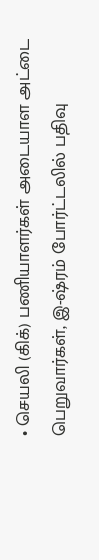• செயலி (கிக்) பணியாளர்கள் அடையாள அட்டை பெறுவார்கள், இ-ஷ்ரம் போர்ட்டலில் பதிவு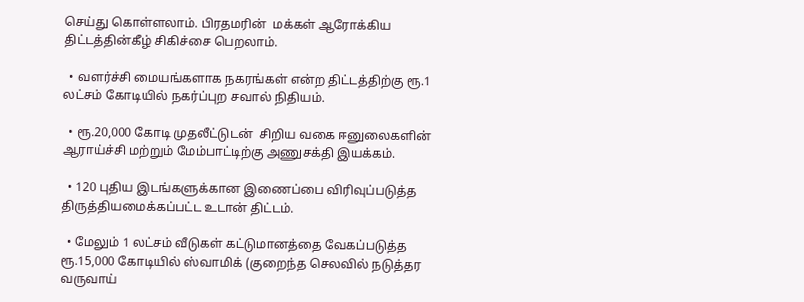செய்து கொள்ளலாம். பிரதமரின்  மக்கள் ஆரோக்கிய திட்டத்தின்கீழ் சிகிச்சை பெறலாம்.

  • வளர்ச்சி மையங்களாக நகரங்கள் என்ற திட்டத்திற்கு ரூ.1 லட்சம் கோடியில் நகர்ப்புற சவால் நிதியம்.

  • ரூ.20,000 கோடி முதலீட்டுடன்  சிறிய வகை ஈனுலைகளின் ஆராய்ச்சி மற்றும் மேம்பாட்டிற்கு அணுசக்தி இயக்கம்.

  • 120 புதிய இடங்களுக்கான இணைப்பை விரிவுப்படுத்த திருத்தியமைக்கப்பட்ட உடான் திட்டம்.

  • மேலும் 1 லட்சம் வீடுகள் கட்டுமானத்தை வேகப்படுத்த ரூ.15,000 கோடியில் ஸ்வாமிக் (குறைந்த செலவில் நடுத்தர வருவாய்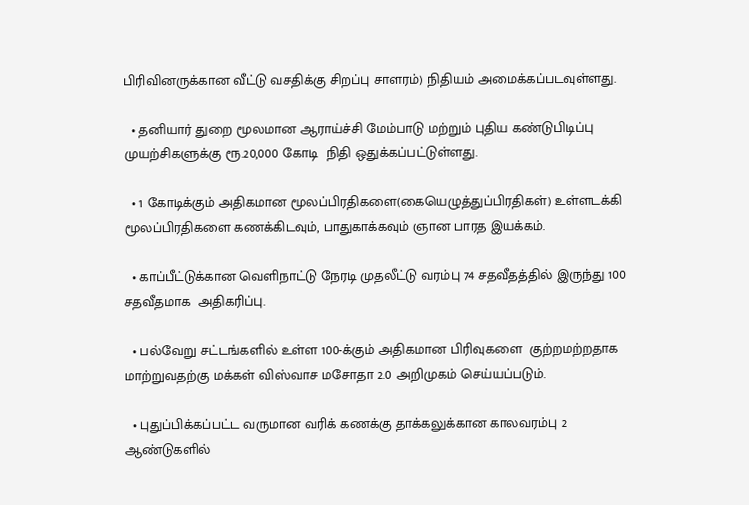பிரிவினருக்கான வீட்டு வசதிக்கு சிறப்பு சாளரம்) நிதியம் அமைக்கப்படவுள்ளது.

  • தனியார் துறை மூலமான ஆராய்ச்சி மேம்பாடு மற்றும் புதிய கண்டுபிடிப்பு முயற்சிகளுக்கு ரூ.20,000 கோடி  நிதி ஒதுக்கப்பட்டுள்ளது.

  • 1 கோடிக்கும் அதிகமான மூலப்பிரதிகளை(கையெழுத்துப்பிரதிகள்) உள்ளடக்கி மூலப்பிரதிகளை கணக்கிடவும், பாதுகாக்கவும் ஞான பாரத இயக்கம்.

  • காப்பீட்டுக்கான வெளிநாட்டு நேரடி முதலீட்டு வரம்பு 74 சதவீதத்தில் இருந்து 100 சதவீதமாக  அதிகரிப்பு.

  • பல்வேறு சட்டங்களில் உள்ள 100-க்கும் அதிகமான பிரிவுகளை  குற்றமற்றதாக மாற்றுவதற்கு மக்கள் விஸ்வாச மசோதா 2.0 அறிமுகம் செய்யப்படும்.

  • புதுப்பிக்கப்பட்ட வருமான வரிக் கணக்கு தாக்கலுக்கான காலவரம்பு 2 ஆண்டுகளில்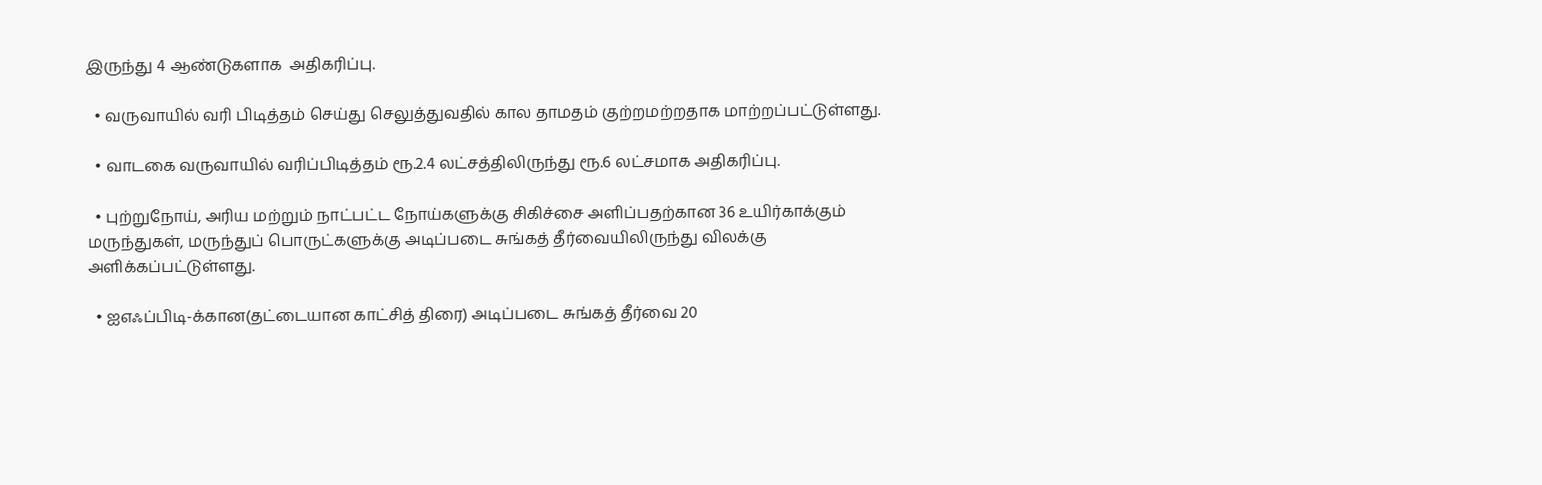இருந்து 4 ஆண்டுகளாக  அதிகரிப்பு.

  • வருவாயில் வரி பிடித்தம் செய்து செலுத்துவதில் கால தாமதம் குற்றமற்றதாக மாற்றப்பட்டுள்ளது.

  • வாடகை வருவாயில் வரிப்பிடித்தம் ரூ.2.4 லட்சத்திலிருந்து ரூ.6 லட்சமாக அதிகரிப்பு.

  • புற்றுநோய், அரிய மற்றும் நாட்பட்ட நோய்களுக்கு சிகிச்சை அளிப்பதற்கான 36 உயிர்காக்கும் மருந்துகள், மருந்துப் பொருட்களுக்கு அடிப்படை சுங்கத் தீர்வையிலிருந்து விலக்கு அளிக்கப்பட்டுள்ளது.

  • ஐஎஃப்பிடி-க்கான(தட்டையான காட்சித் திரை) அடிப்படை சுங்கத் தீர்வை 20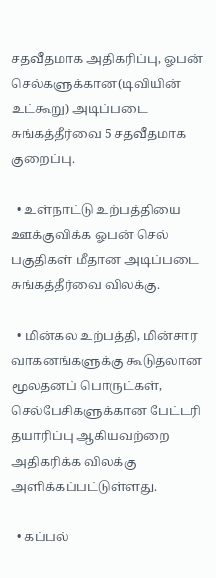சதவீதமாக அதிகரிப்பு, ஓபன் செல்களுக்கான(டிவியின் உட்கூறு) அடிப்படை சுங்கத்தீர்வை 5 சதவீதமாக குறைப்பு.

  • உள்நாட்டு உற்பத்தியை ஊக்குவிக்க ஓபன் செல் பகுதிகள் மீதான அடிப்படை சுங்கத்தீர்வை விலக்கு.

  • மின்கல உற்பத்தி, மின்சார வாகனங்களுக்கு கூடுதலான மூலதனப் பொருட்கள், செல்பேசிகளுக்கான பேட்டரி தயாரிப்பு ஆகியவற்றை அதிகரிக்க விலக்கு அளிக்கப்பட்டுள்ளது.

  • கப்பல்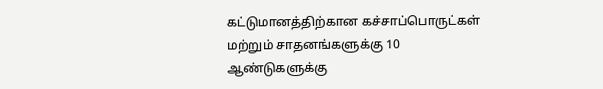கட்டுமானத்திற்கான கச்சாப்பொருட்கள் மற்றும் சாதனங்களுக்கு 10 ஆண்டுகளுக்கு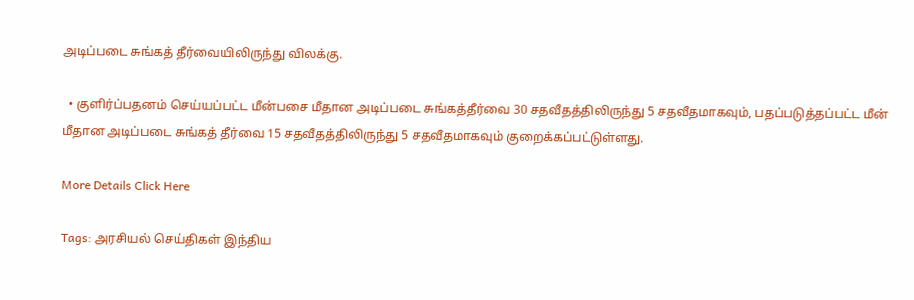அடிப்படை சுங்கத் தீர்வையிலிருந்து விலக்கு.

  • குளிர்ப்பதனம் செய்யப்பட்ட மீன்பசை மீதான அடிப்படை சுங்கத்தீர்வை 30 சதவீதத்திலிருந்து 5 சதவீதமாகவும், பதப்படுத்தப்பட்ட மீன் மீதான அடிப்படை சுங்கத் தீர்வை 15 சதவீதத்திலிருந்து 5 சதவீதமாகவும் குறைக்கப்பட்டுள்ளது.

More Details Click Here

Tags: அரசியல் செய்திகள் இந்திய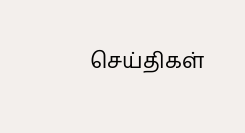செய்திகள்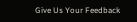Give Us Your Feedback